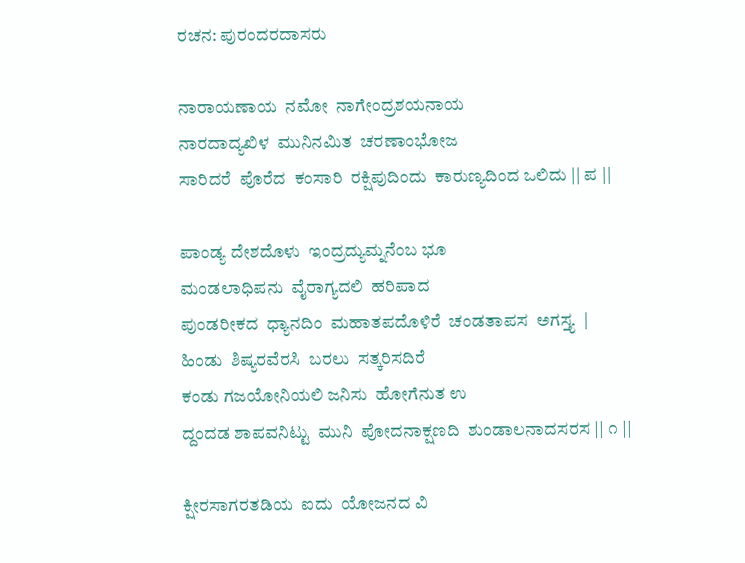ರಚನ: ಪುರಂದರದಾಸರು

ನಾರಾಯಣಾಯ  ನಮೋ  ನಾಗೇಂದ್ರಶಯನಾಯ
ನಾರದಾದ್ಯಖಿಳ  ಮುನಿನಮಿತ  ಚರಣಾಂಭೋಜ
ಸಾರಿದರೆ  ಪೊರೆದ  ಕಂಸಾರಿ  ರಕ್ಷಿಪುದಿಂದು  ಕಾರುಣ್ಯದಿಂದ ಒಲಿದು || ಪ ||

ಪಾಂಡ್ಯ ದೇಶದೊಳು  ಇಂದ್ರದ್ಯುಮ್ನನೆಂಬ ಭೂ
ಮಂಡಲಾಧಿಪನು  ವೈರಾಗ್ಯದಲಿ  ಹರಿಪಾದ
ಪುಂಡರೀಕದ  ಧ್ಯಾನದಿಂ  ಮಹಾತಪದೊಳಿರೆ  ಚಂಡತಾಪಸ  ಅಗಸ್ತ್ಯ  |
ಹಿಂಡು  ಶಿಷ್ಯರವೆರಸಿ  ಬರಲು  ಸತ್ಕರಿಸದಿರೆ
ಕಂಡು ಗಜಯೋನಿಯಲಿ ಜನಿಸು  ಹೋಗೆನುತ ಉ
ದ್ದಂದಡ ಶಾಪವನಿಟ್ಟು  ಮುನಿ  ಪೋದನಾಕ್ಷಣದಿ  ಶುಂಡಾಲನಾದಸರಸ || ೧ ||

ಕ್ಷೀರಸಾಗರತಡಿಯ  ಐದು  ಯೋಜನದ ವಿ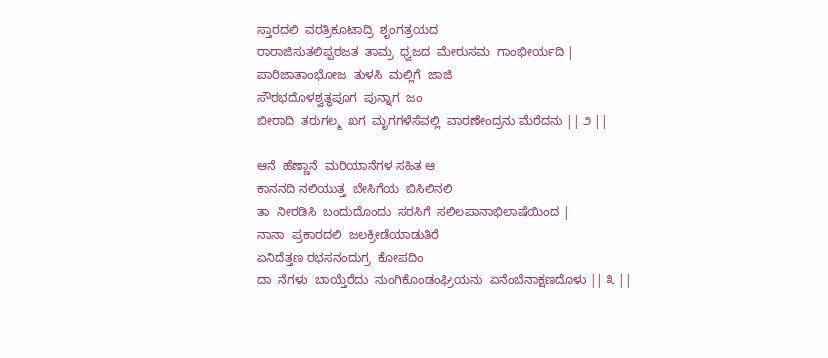ಸ್ತಾರದಲಿ  ವರತ್ರಿಕೂಟಾದ್ರಿ  ಶೃಂಗತ್ರಯದ
ರಾರಾಜಿಸುತಲಿಪ್ಪರಜತ  ತಾಮ್ರ  ಧ್ವಜದ  ಮೇರುಸಮ  ಗಾಂಭೀರ್ಯದಿ |
ಪಾರಿಜಾತಾಂಭೋಜ  ತುಳಸಿ  ಮಲ್ಲಿಗೆ  ಜಾಜಿ
ಸೌರಭದೊಳಶ್ವತ್ಥಪೂಗ  ಪುನ್ನಾಗ  ಜಂ
ಬೀರಾದಿ  ತರುಗಲ್ಮ  ಖಗ  ಮೃಗಗಳೆಸೆವಲ್ಲಿ  ವಾರಣೇಂದ್ರನು ಮೆರೆದನು || ೨ ||

ಆನೆ  ಹೆಣ್ಣಾನೆ  ಮರಿಯಾನೆಗಳ ಸಹಿತ ಆ
ಕಾನನದಿ ನಲಿಯುತ್ತ  ಬೇಸಿಗೆಯ  ಬಿಸಿಲಿನಲಿ
ತಾ  ನೀರಡಿಸಿ  ಬಂದುದೊಂದು  ಸರಸಿಗೆ  ಸಲಿಲಪಾನಾಭಿಲಾಷೆಯಿಂದ |
ನಾನಾ  ಪ್ರಕಾರದಲಿ  ಜಲಕ್ರೀಡೆಯಾಡುತಿರೆ
ಏನಿದೆತ್ತಣ ರಭಸನಂದುಗ್ರ  ಕೋಪದಿಂ
ದಾ  ನೆಗಳು  ಬಾಯ್ತೆರೆದು  ನುಂಗಿಕೊಂಡಂಘ್ರಿಯನು  ಏನೆಂಬೆನಾಕ್ಷಣದೊಳು || ೩ ||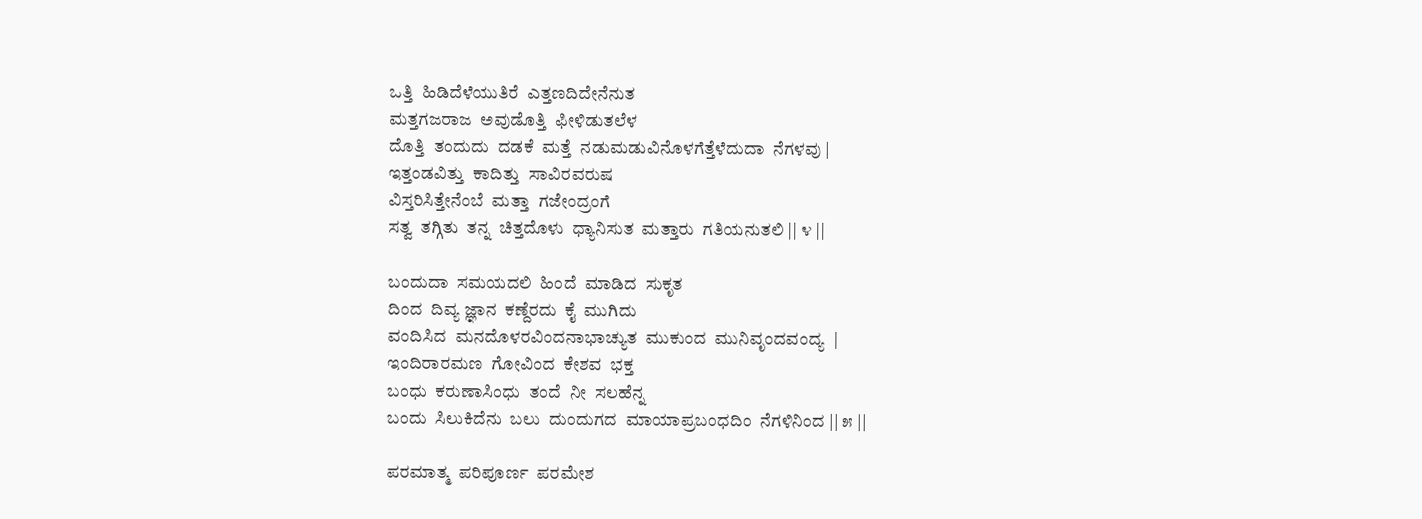ಒತ್ತಿ  ಹಿಡಿದೆಳೆಯುತಿರೆ  ಎತ್ತಣದಿದೇನೆನುತ
ಮತ್ತಗಜರಾಜ  ಅವುಡೊತ್ತಿ  ಫೀಳಿಡುತಲೆಳ
ದೊತ್ತಿ  ತಂದುದು  ದಡಕೆ  ಮತ್ತೆ  ನಡುಮಡುವಿನೊಳಗೆತ್ತೆಳೆದುದಾ  ನೆಗಳವು |
ಇತ್ತಂಡವಿತ್ತು  ಕಾದಿತ್ತು  ಸಾವಿರವರುಷ
ವಿಸ್ತರಿಸಿತ್ತೇನೆಂಬೆ  ಮತ್ತಾ  ಗಜೇಂದ್ರಂಗೆ
ಸತ್ವ  ತಗ್ಗಿತು  ತನ್ನ  ಚಿತ್ತದೊಳು  ಧ್ಯಾನಿಸುತ  ಮತ್ತಾರು  ಗತಿಯನುತಲಿ || ೪ ||

ಬಂದುದಾ  ಸಮಯದಲಿ  ಹಿಂದೆ  ಮಾಡಿದ  ಸುಕೃತ
ದಿಂದ  ದಿವ್ಯ ಜ್ಞಾನ  ಕಣ್ದೆರದು  ಕೈ  ಮುಗಿದು
ವಂದಿಸಿದ  ಮನದೊಳರವಿಂದನಾಭಾಚ್ಯುತ  ಮುಕುಂದ  ಮುನಿವೃಂದವಂದ್ಯ  |
ಇಂದಿರಾರಮಣ  ಗೋವಿಂದ  ಕೇಶವ  ಭಕ್ತ
ಬಂಧು  ಕರುಣಾಸಿಂಧು  ತಂದೆ  ನೀ  ಸಲಹೆನ್ನ
ಬಂದು  ಸಿಲುಕಿದೆನು  ಬಲು  ದುಂದುಗದ  ಮಾಯಾಪ್ರಬಂಧದಿಂ  ನೆಗಳಿನಿಂದ || ೫ ||

ಪರಮಾತ್ಮ  ಪರಿಪೂರ್ಣ  ಪರಮೇಶ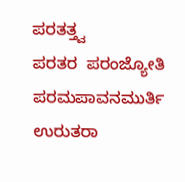ಪರತತ್ತ್ವ
ಪರತರ  ಪರಂಜ್ಯೋತಿ  ಪರಮಪಾವನಮುರ್ತಿ
ಉರುತರಾ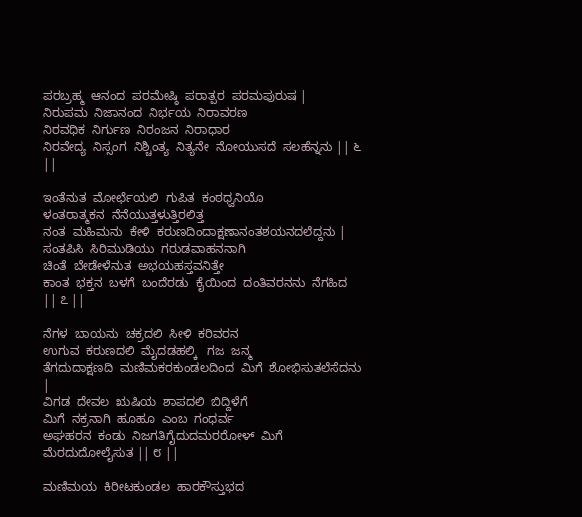ಪರಬ್ರಹ್ಮ  ಆನಂದ  ಪರಮೇಷ್ಠಿ  ಪರಾತ್ಪರ  ಪರಮಪುರುಷ |
ನಿರುಪಮ  ನಿಜಾನಂದ  ನಿರ್ಭಯ  ನಿರಾವರಣ
ನಿರವಧಿಕ  ನಿರ್ಗುಣ  ನಿರಂಜನ  ನಿರಾಧಾರ
ನಿರವೇದ್ಯ  ನಿಸ್ಸಂಗ  ನಿಶ್ಚಿಂತ್ಯ  ನಿತ್ಯನೇ  ನೋಯುಸದೆ  ಸಲಹೆನ್ನನು || ೬ ||

ಇಂತೆನುತ  ಮೋರ್ಛೆಯಲಿ  ಗುಪಿತ  ಕಂಠಧ್ವನಿಯೊ
ಳಂತರಾತ್ಮಕನ  ನೆನೆಯುತ್ತಳುತ್ತಿರಲಿತ್ತ
ನಂತ  ಮಹಿಮನು  ಕೇಳಿ  ಕರುಣದಿಂದಾಕ್ಷಣಾನಂತಶಯನದಲೆದ್ದನು |
ಸಂತಪಿಸಿ  ಸಿರಿಮುಡಿಯು  ಗರುಡವಾಹನನಾಗಿ
ಚಿಂತೆ  ಬೇಡೇಳೆನುತ  ಅಭಯಹಸ್ತವನಿತ್ತೇ
ಕಾಂತ  ಭಕ್ತನ  ಬಳಗೆ  ಬಂದೆರಡು  ಕೈಯಿಂದ  ದಂತಿವರನನು  ನೆಗಹಿದ  || ೭ ||

ನೆಗಳ  ಬಾಯನು  ಚಕ್ರದಲಿ  ಸೀಳಿ  ಕರಿವರನ
ಉಗುವ  ಕರುಣದಲಿ  ಮೈದಡಹಲ್ಕಿ   ಗಜ  ಜನ್ಮ
ತೆಗದುದಾಕ್ಷಣದಿ  ಮಣಿಮಕರಕುಂಡಲದಿಂದ  ಮಿಗೆ  ಶೋಭಿಸುತಲೆಸೆದನು |
ವಿಗಡ  ದೇವಲ  ಋಷಿಯ  ಶಾಪದಲಿ  ಬಿದ್ದಿಳೆಗೆ
ಮಿಗೆ  ನಕ್ರನಾಗಿ  ಹೂಹೂ  ಎಂಬ  ಗಂಧರ್ವ
ಅಘಹರನ  ಕಂಡು  ನಿಜಗತಿಗೈದುದಮರರೋಳ್  ಮಿಗೆ  ಮೆರದುದೋಲೈಸುತ || ೮ ||

ಮಣಿಮಯ  ಕಿರೀಟಕುಂಡಲ  ಹಾರಕೌಸ್ತುಭದ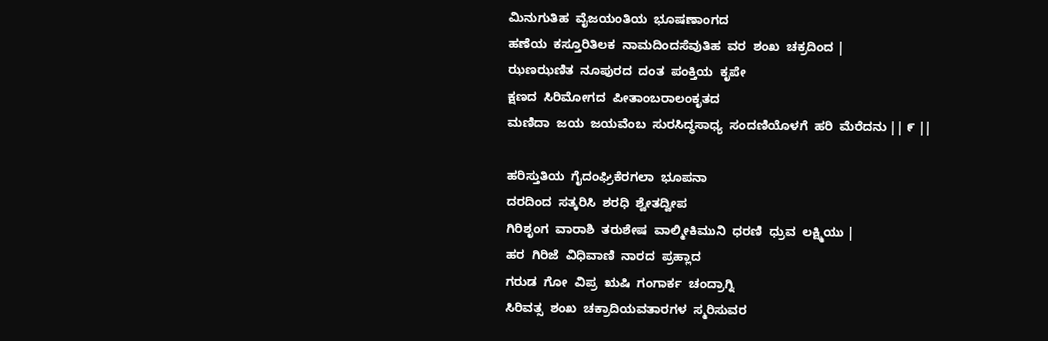ಮಿನುಗುತಿಹ  ವೈಜಯಂತಿಯ  ಭೂಷಣಾಂಗದ
ಹಣೆಯ  ಕಸ್ತೂರಿತಿಲಕ  ನಾಮದಿಂದಸೆವುತಿಹ  ವರ  ಶಂಖ  ಚಕ್ರದಿಂದ |
ಝಣಝಣಿತ  ನೂಪುರದ  ದಂತ  ಪಂಕ್ತಿಯ  ಕೃಪೇ
ಕ್ಷಣದ  ಸಿರಿಮೋಗದ  ಪೀತಾಂಬರಾಲಂಕೃತದ
ಮಣಿದಾ  ಜಯ  ಜಯವೆಂಬ  ಸುರಸಿದ್ಧಸಾಧ್ಯ  ಸಂದಣಿಯೊಳಗೆ  ಹರಿ  ಮೆರೆದನು || ೯ ||

ಹರಿಸ್ತುತಿಯ  ಗೈದಂಘ್ರಿಕೆರಗಲಾ  ಭೂಪನಾ
ದರದಿಂದ  ಸತ್ಕರಿಸಿ  ಶರಧಿ  ಶ್ವೇತದ್ವೀಪ
ಗಿರಿಶೃಂಗ  ವಾರಾಶಿ  ತರುಶೇಷ  ವಾಲ್ಮೀಕಿಮುನಿ  ಧರಣಿ  ಧ್ರುವ  ಲಕ್ಷ್ಮಿಯು |
ಹರ  ಗಿರಿಜೆ  ವಿಧಿವಾಣಿ  ನಾರದ  ಪ್ರಹ್ಲಾದ
ಗರುಡ  ಗೋ  ವಿಪ್ರ  ಋಷಿ  ಗಂಗಾರ್ಕ  ಚಂದ್ರಾಗ್ನಿ
ಸಿರಿವತ್ಸ  ಶಂಖ  ಚಕ್ರಾದಿಯವತಾರಗಳ  ಸ್ಮರಿಸುವರ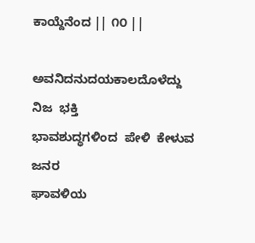ಕಾಯ್ದೆನೆಂದ || ೧೦ ||

ಅವನಿದನುದಯಕಾಲದೊಳೆದ್ದು  ನಿಜ  ಭಕ್ತಿ
ಭಾವಶುದ್ಧಗಳಿಂದ  ಪೇಳಿ  ಕೇಳುವ  ಜನರ
ಘಾವಳಿಯ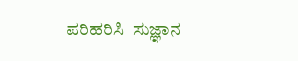ಪರಿಹರಿಸಿ  ಸುಜ್ಞಾನ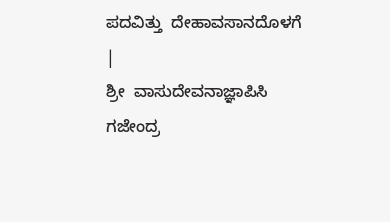ಪದವಿತ್ತು  ದೇಹಾವಸಾನದೊಳಗೆ |
ಶ್ರೀ  ವಾಸುದೇವನಾಜ್ಞಾಪಿಸಿ  ಗಜೇಂದ್ರ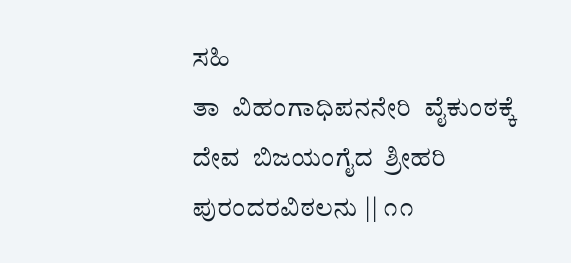ಸಹಿ
ತಾ  ವಿಹಂಗಾಧಿಪನನೇರಿ  ವೈಕುಂಠಕ್ಕೆ
ದೇವ  ಬಿಜಯಂಗೈದ  ಶ್ರೀಹರಿ  ಪುರಂದರವಿಠಲನು || ೧೧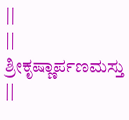||
|| ಶ್ರೀಕೃಷ್ಣಾರ್ಪಣಮಸ್ತು ||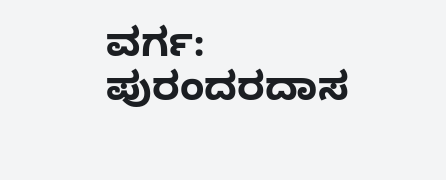ವರ್ಗ: ಪುರಂದರದಾಸ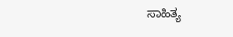ಸಾಹಿತ್ಯ